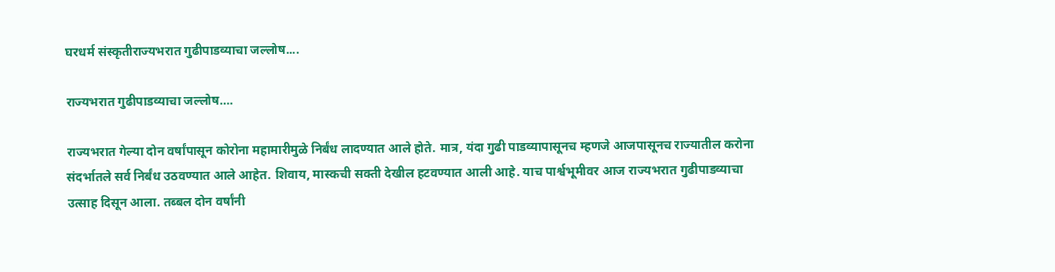घरधर्म संस्कृतीराज्यभरात गुढीपाडव्याचा जल्लोष....

राज्यभरात गुढीपाडव्याचा जल्लोष….

राज्यभरात गेल्या दोन वर्षांपासून कोरोना महामारीमुळे निर्बंध लादण्यात आले होते. मात्र, यंदा गुढी पाडव्यापासूनच म्हणजे आजपासूनच राज्यातील करोना संदर्भातले सर्व निर्बंध उठवण्यात आले आहेत. शिवाय, मास्कची सक्ती देखील हटवण्यात आली आहे. याच पार्श्वभूमीवर आज राज्यभरात गुढीपाडव्याचा उत्साह दिसून आला. तब्बल दोन वर्षांनी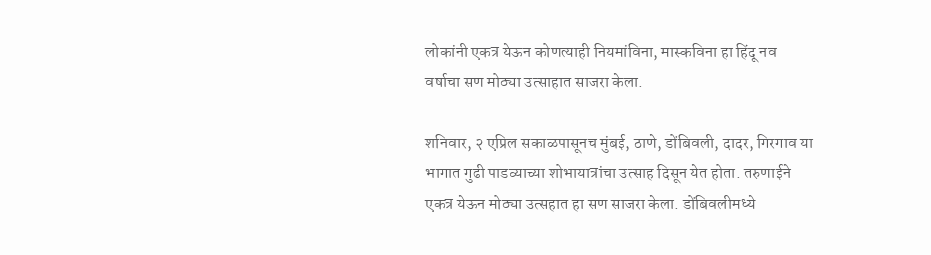लोकांनी एकत्र येऊन कोणत्याही नियमांविना, मास्कविना हा हिंदू नव वर्षाचा सण मोठ्या उत्साहात साजरा केला.

शनिवार, २ एप्रिल सकाळपासूनच मुंबई, ठाणे, डोंबिवली, दादर, गिरगाव या भागात गुढी पाडव्याच्या शोभायात्रांचा उत्साह दिसून येत होता. तरुणाईने एकत्र येऊन मोठ्या उत्सहात हा सण साजरा केला. डोंबिवलीमध्ये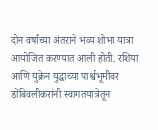दोन वर्षांच्या अंतराने भव्य शोभा यात्रा आयोजित करण्यात आली होती. रशिया आणि युक्रेन युद्धाच्या पार्श्वभूमीवर डोंबिवलीकरांनी स्वागतयात्रेतून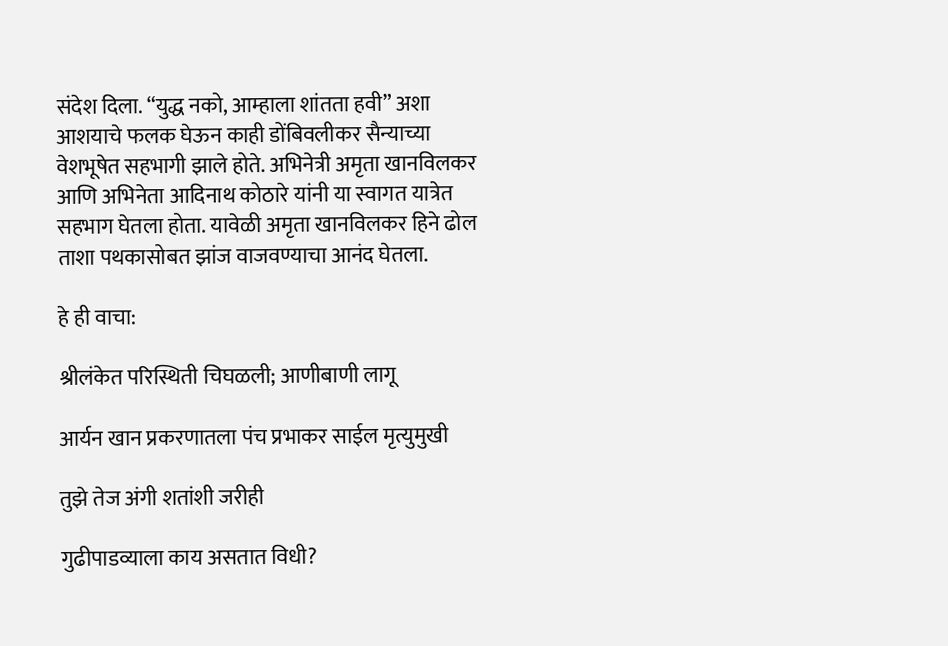संदेश दिला. “युद्ध नको, आम्हाला शांतता हवी” अशा आशयाचे फलक घेऊन काही डोंबिवलीकर सैन्याच्या वेशभूषेत सहभागी झाले होते. अभिनेत्री अमृता खानविलकर आणि अभिनेता आदिनाथ कोठारे यांनी या स्वागत यात्रेत सहभाग घेतला होता. यावेळी अमृता खानविलकर हिने ढोल ताशा पथकासोबत झांज वाजवण्याचा आनंद घेतला.

हे ही वाचा:

श्रीलंकेत परिस्थिती चिघळली; आणीबाणी लागू

आर्यन खान प्रकरणातला पंच प्रभाकर साईल मृत्युमुखी

तुझे तेज अंगी शतांशी जरीही

गुढीपाडव्याला काय असतात विधी?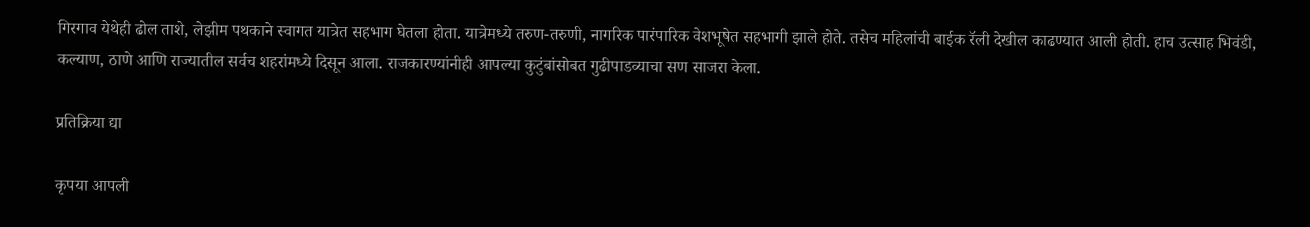गिरगाव येथेही ढोल ताशे, लेझीम पथकाने स्वागत यात्रेत सहभाग घेतला होता. यात्रेमध्ये तरुण-तरुणी, नागरिक पारंपारिक वेशभूषेत सहभागी झाले होते. तसेच महिलांची बाईक रॅली देखील काढण्यात आली होती. हाच उत्साह भिवंडी, कल्याण, ठाणे आणि राज्यातील सर्वच शहरांमध्ये दिसून आला. राजकारण्यांनीही आपल्या कुटुंबांसोबत गुढीपाडव्याचा सण साजरा केला.

प्रतिक्रिया द्या

कृपया आपली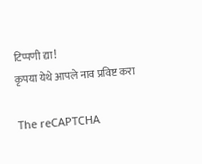टिप्पणी द्या!
कृपया येथे आपले नाव प्रविष्ट करा

The reCAPTCHA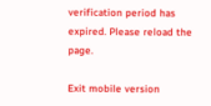verification period has expired. Please reload the page.

Exit mobile version